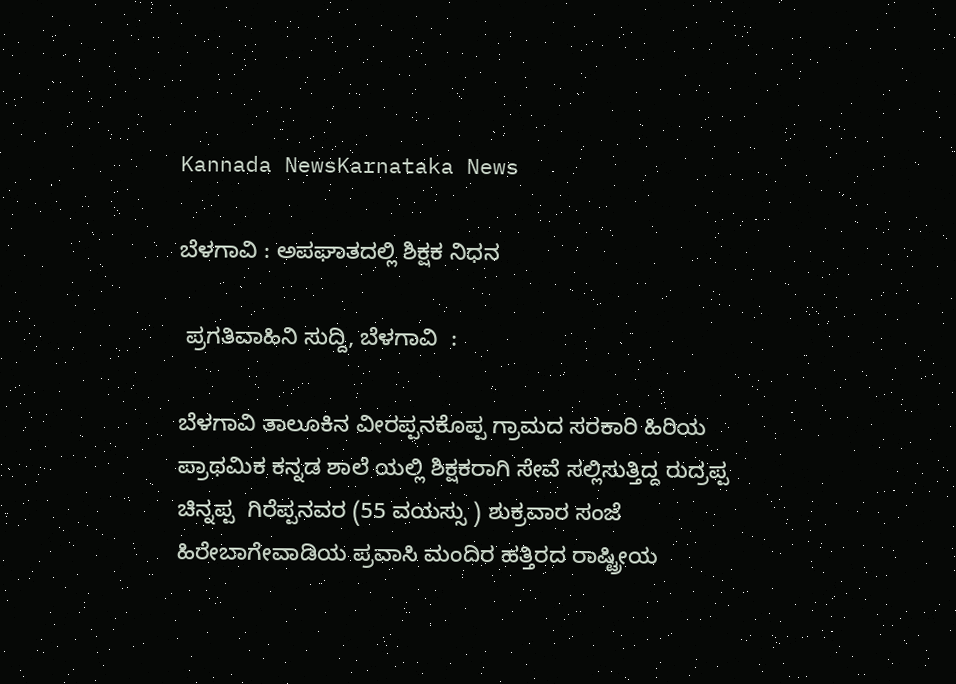Kannada NewsKarnataka News

ಬೆಳಗಾವಿ : ಅಪಘಾತದಲ್ಲಿ ಶಿಕ್ಷಕ ನಿಧನ

 ಪ್ರಗತಿವಾಹಿನಿ ಸುದ್ದಿ, ಬೆಳಗಾವಿ  :

ಬೆಳಗಾವಿ ತಾಲೂಕಿನ ವೀರಪ್ಪನಕೊಪ್ಪ ಗ್ರಾಮದ ಸರಕಾರಿ ಹಿರಿಯ ಪ್ರಾಥಮಿಕ ಕನ್ನಡ ಶಾಲೆ ಯಲ್ಲಿ ಶಿಕ್ಷಕರಾಗಿ ಸೇವೆ ಸಲ್ಲಿಸುತ್ತಿದ್ದ ರುದ್ರಪ್ಪ ಚಿನ್ನಪ್ಪ  ಗಿರೆಪ್ಪನವರ (55 ವಯಸ್ಸು ) ಶುಕ್ರವಾರ ಸಂಜೆ ಹಿರೇಬಾಗೇವಾಡಿಯ ಪ್ರವಾಸಿ ಮಂದಿರ ಹತ್ತಿರದ ರಾಷ್ಟ್ರೀಯ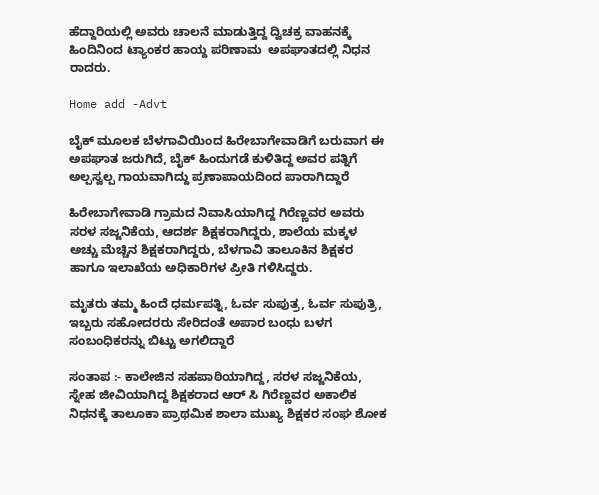ಹೆದ್ದಾರಿಯಲ್ಲಿ ಅವರು ಚಾಲನೆ ಮಾಡುತ್ತಿದ್ದ ದ್ವಿಚಕ್ರ ವಾಹನಕ್ಕೆ ಹಿಂದಿನಿಂದ ಟ್ಯಾಂಕರ ಹಾಯ್ದ ಪರಿಣಾಮ  ಅಪಘಾತದಲ್ಲಿ ನಿಧನ ರಾದರು.

Home add -Advt

ಬೈಕ್ ಮೂಲಕ ಬೆಳಗಾವಿಯಿಂದ ಹಿರೇಬಾಗೇವಾಡಿಗೆ ಬರುವಾಗ ಈ ಅಪಘಾತ ಜರುಗಿದೆ, ಬೈಕ್ ಹಿಂದುಗಡೆ ಕುಳಿತಿದ್ದ ಅವರ ಪತ್ನಿಗೆ ಅಲ್ಪಸ್ವಲ್ಪ ಗಾಯವಾಗಿದ್ದು ಪ್ರಣಾಪಾಯದಿಂದ ಪಾರಾಗಿದ್ದಾರೆ

ಹಿರೇಬಾಗೇವಾಡಿ ಗ್ರಾಮದ ನಿವಾಸಿಯಾಗಿದ್ದ ಗಿರೆಣ್ಣವರ ಅವರು ಸರಳ ಸಜ್ಜನಿಕೆಯ, ಆದರ್ಶ ಶಿಕ್ಷಕರಾಗಿದ್ದರು, ಶಾಲೆಯ ಮಕ್ಕಳ ಅಚ್ಚು ಮೆಚ್ಚಿನ ಶಿಕ್ಷಕರಾಗಿದ್ದರು, ಬೆಳಗಾವಿ ತಾಲೂಕಿನ ಶಿಕ್ಷಕರ ಹಾಗೂ ಇಲಾಖೆಯ ಅಧಿಕಾರಿಗಳ ಪ್ರೀತಿ ಗಳಿಸಿದ್ದರು.

ಮೃತರು ತಮ್ಮ ಹಿಂದೆ ಧರ್ಮಪತ್ನಿ, ಓರ್ವ ಸುಪುತ್ರ, ಓರ್ವ ಸುಪುತ್ರಿ, ಇಬ್ಬರು ಸಹೋದರರು ಸೇರಿದಂತೆ ಅಪಾರ ಬಂಧು ಬಳಗ ಸಂಬಂಧಿಕರನ್ನು ಬಿಟ್ಟು ಅಗಲಿದ್ದಾರೆ

ಸಂತಾಪ :- ಕಾಲೇಜಿನ ಸಹಪಾಠಿಯಾಗಿದ್ದ, ಸರಳ ಸಜ್ಜನಿಕೆಯ, ಸ್ನೇಹ ಜೀವಿಯಾಗಿದ್ದ ಶಿಕ್ಷಕರಾದ ಆರ್ ಸಿ ಗಿರೆಣ್ಣವರ ಅಕಾಲಿಕ ನಿಧನಕ್ಕೆ ತಾಲೂಕಾ ಪ್ರಾಥಮಿಕ ಶಾಲಾ ಮುಖ್ಯ ಶಿಕ್ಷಕರ ಸಂಘ ಶೋಕ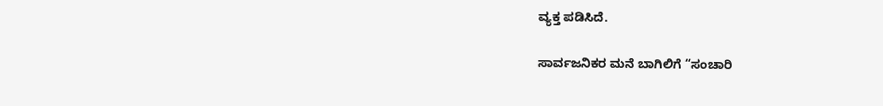ವ್ಯಕ್ತ ಪಡಿಸಿದೆ.

ಸಾರ್ವಜನಿಕರ ಮನೆ ಬಾಗಿಲಿಗೆ “ಸಂಚಾರಿ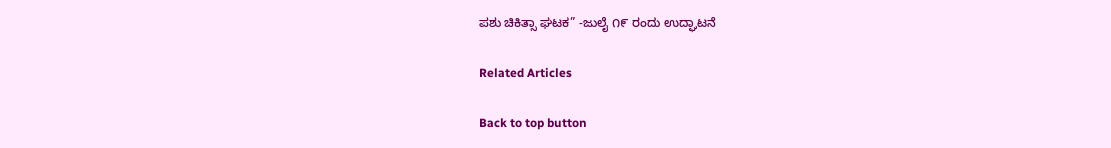ಪಶು ಚಿಕಿತ್ಸಾ ಘಟಕ” -ಜುಲೈ ೧೯ ರಂದು ಉದ್ಘಾಟನೆ

Related Articles

Back to top button